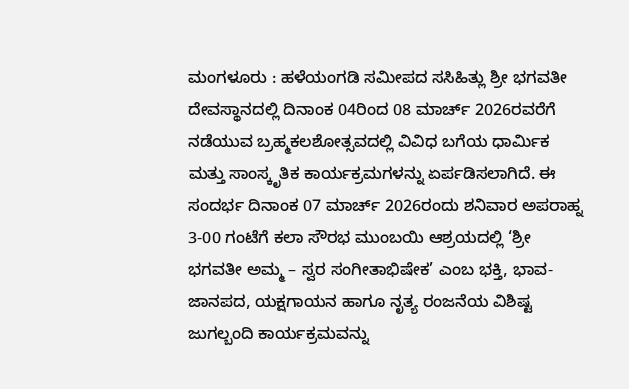ಮಂಗಳೂರು : ಹಳೆಯಂಗಡಿ ಸಮೀಪದ ಸಸಿಹಿತ್ಲು ಶ್ರೀ ಭಗವತೀ ದೇವಸ್ಥಾನದಲ್ಲಿ ದಿನಾಂಕ 04ರಿಂದ 08 ಮಾರ್ಚ್ 2026ರವರೆಗೆ ನಡೆಯುವ ಬ್ರಹ್ಮಕಲಶೋತ್ಸವದಲ್ಲಿ ವಿವಿಧ ಬಗೆಯ ಧಾರ್ಮಿಕ ಮತ್ತು ಸಾಂಸ್ಕೃತಿಕ ಕಾರ್ಯಕ್ರಮಗಳನ್ನು ಏರ್ಪಡಿಸಲಾಗಿದೆ. ಈ ಸಂದರ್ಭ ದಿನಾಂಕ 07 ಮಾರ್ಚ್ 2026ರಂದು ಶನಿವಾರ ಅಪರಾಹ್ನ 3-00 ಗಂಟೆಗೆ ಕಲಾ ಸೌರಭ ಮುಂಬಯಿ ಆಶ್ರಯದಲ್ಲಿ ‘ಶ್ರೀ ಭಗವತೀ ಅಮ್ಮ – ಸ್ವರ ಸಂಗೀತಾಭಿಷೇಕ’ ಎಂಬ ಭಕ್ತಿ, ಭಾವ-ಜಾನಪದ, ಯಕ್ಷಗಾಯನ ಹಾಗೂ ನೃತ್ಯ ರಂಜನೆಯ ವಿಶಿಷ್ಟ ಜುಗಲ್ಬಂದಿ ಕಾರ್ಯಕ್ರಮವನ್ನು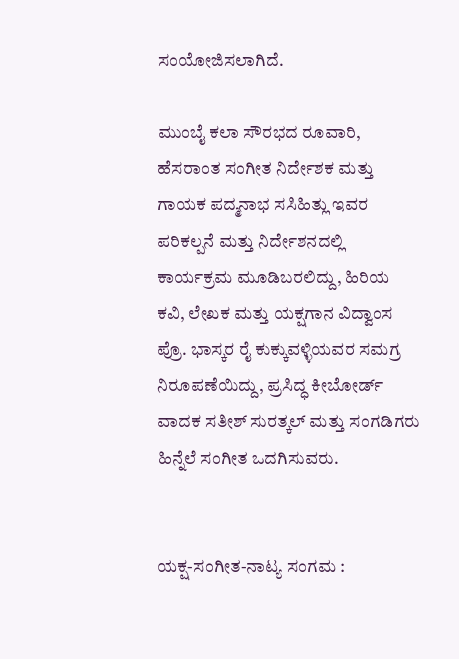ಸಂಯೋಜಿಸಲಾಗಿದೆ.

ಮುಂಬೈ ಕಲಾ ಸೌರಭದ ರೂವಾರಿ, ಹೆಸರಾಂತ ಸಂಗೀತ ನಿರ್ದೇಶಕ ಮತ್ತು ಗಾಯಕ ಪದ್ಮನಾಭ ಸಸಿಹಿತ್ಲು ಇವರ ಪರಿಕಲ್ಪನೆ ಮತ್ತು ನಿರ್ದೇಶನದಲ್ಲಿ ಕಾರ್ಯಕ್ರಮ ಮೂಡಿಬರಲಿದ್ದು, ಹಿರಿಯ ಕವಿ, ಲೇಖಕ ಮತ್ತು ಯಕ್ಷಗಾನ ವಿದ್ವಾಂಸ ಪ್ರೊ. ಭಾಸ್ಕರ ರೈ ಕುಕ್ಕುವಳ್ಳಿಯವರ ಸಮಗ್ರ ನಿರೂಪಣೆಯಿದ್ದು, ಪ್ರಸಿದ್ಧ ಕೀಬೋರ್ಡ್ ವಾದಕ ಸತೀಶ್ ಸುರತ್ಕಲ್ ಮತ್ತು ಸಂಗಡಿಗರು ಹಿನ್ನೆಲೆ ಸಂಗೀತ ಒದಗಿಸುವರು.


ಯಕ್ಷ-ಸಂಗೀತ-ನಾಟ್ಯ ಸಂಗಮ :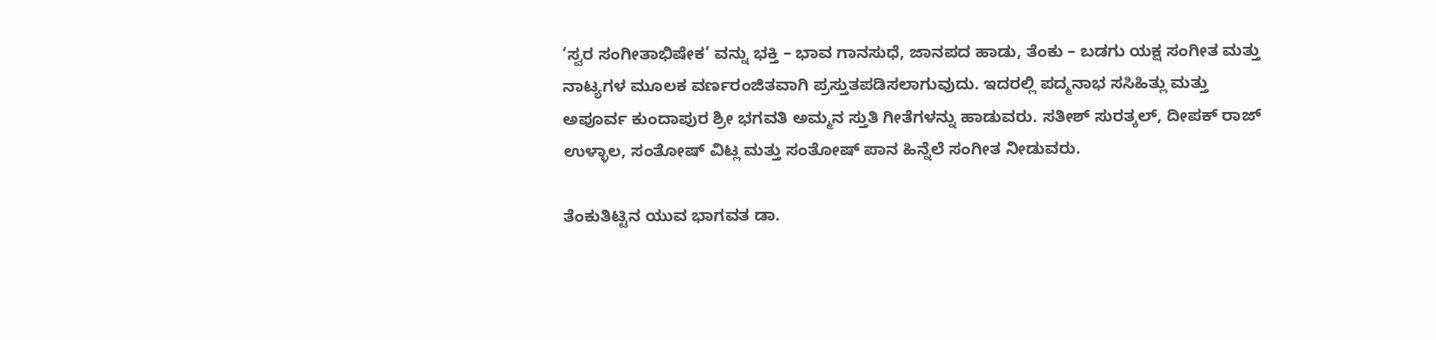‘ಸ್ವರ ಸಂಗೀತಾಭಿಷೇಕ’ ವನ್ನು ಭಕ್ತಿ – ಭಾವ ಗಾನಸುಧೆ, ಜಾನಪದ ಹಾಡು, ತೆಂಕು – ಬಡಗು ಯಕ್ಷ ಸಂಗೀತ ಮತ್ತು ನಾಟ್ಯಗಳ ಮೂಲಕ ವರ್ಣರಂಜಿತವಾಗಿ ಪ್ರಸ್ತುತಪಡಿಸಲಾಗುವುದು. ಇದರಲ್ಲಿ ಪದ್ಮನಾಭ ಸಸಿಹಿತ್ಲು ಮತ್ತು ಅಪೂರ್ವ ಕುಂದಾಪುರ ಶ್ರೀ ಭಗವತಿ ಅಮ್ಮನ ಸ್ತುತಿ ಗೀತೆಗಳನ್ನು ಹಾಡುವರು. ಸತೀಶ್ ಸುರತ್ಕಲ್, ದೀಪಕ್ ರಾಜ್ ಉಳ್ಳಾಲ, ಸಂತೋಷ್ ವಿಟ್ಲ ಮತ್ತು ಸಂತೋಷ್ ಪಾನ ಹಿನ್ನೆಲೆ ಸಂಗೀತ ನೀಡುವರು.

ತೆಂಕುತಿಟ್ಟಿನ ಯುವ ಭಾಗವತ ಡಾ.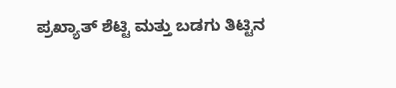ಪ್ರಖ್ಯಾತ್ ಶೆಟ್ಟಿ ಮತ್ತು ಬಡಗು ತಿಟ್ಟಿನ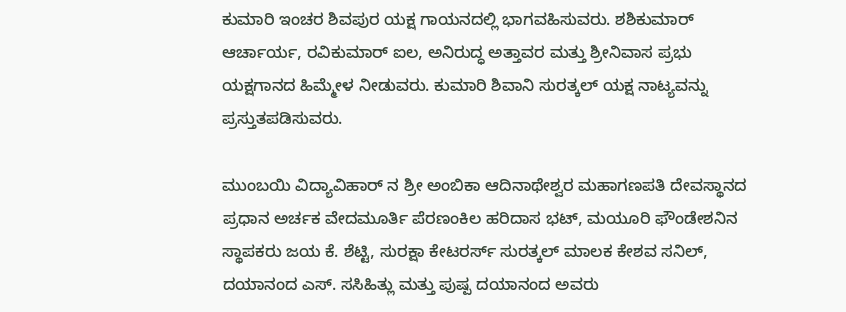ಕುಮಾರಿ ಇಂಚರ ಶಿವಪುರ ಯಕ್ಷ ಗಾಯನದಲ್ಲಿ ಭಾಗವಹಿಸುವರು. ಶಶಿಕುಮಾರ್ ಆರ್ಚಾರ್ಯ, ರವಿಕುಮಾರ್ ಐಲ, ಅನಿರುದ್ಧ ಅತ್ತಾವರ ಮತ್ತು ಶ್ರೀನಿವಾಸ ಪ್ರಭು ಯಕ್ಷಗಾನದ ಹಿಮ್ಮೇಳ ನೀಡುವರು. ಕುಮಾರಿ ಶಿವಾನಿ ಸುರತ್ಕಲ್ ಯಕ್ಷ ನಾಟ್ಯವನ್ನು ಪ್ರಸ್ತುತಪಡಿಸುವರು.

ಮುಂಬಯಿ ವಿದ್ಯಾವಿಹಾರ್ ನ ಶ್ರೀ ಅಂಬಿಕಾ ಆದಿನಾಥೇಶ್ವರ ಮಹಾಗಣಪತಿ ದೇವಸ್ಥಾನದ ಪ್ರಧಾನ ಅರ್ಚಕ ವೇದಮೂರ್ತಿ ಪೆರಣಂಕಿಲ ಹರಿದಾಸ ಭಟ್, ಮಯೂರಿ ಫೌಂಡೇಶನಿನ ಸ್ಥಾಪಕರು ಜಯ ಕೆ. ಶೆಟ್ಟಿ, ಸುರಕ್ಷಾ ಕೇಟರರ್ಸ್ ಸುರತ್ಕಲ್ ಮಾಲಕ ಕೇಶವ ಸನಿಲ್, ದಯಾನಂದ ಎಸ್. ಸಸಿಹಿತ್ಲು ಮತ್ತು ಪುಷ್ಪ ದಯಾನಂದ ಅವರು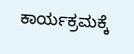ಕಾರ್ಯಕ್ರಮಕ್ಕೆ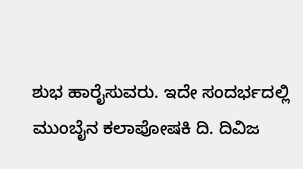ಶುಭ ಹಾರೈಸುವರು. ಇದೇ ಸಂದರ್ಭದಲ್ಲಿ ಮುಂಬೈನ ಕಲಾಪೋಷಕಿ ದಿ. ದಿವಿಜ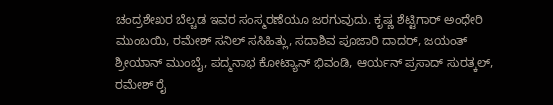ಚಂದ್ರಶೇಖರ ಬೆಲ್ಚಡ ಇವರ ಸಂಸ್ಮರಣೆಯೂ ಜರಗುವುದು. ಕೃಷ್ಣ ಶೆಟ್ಟಿಗಾರ್ ಅಂಧೇರಿ ಮುಂಬಯಿ, ರಮೇಶ್ ಸನಿಲ್ ಸಸಿಹಿತ್ಲು, ಸದಾಶಿವ ಪೂಜಾರಿ ದಾದರ್, ಜಯಂತ್ ಶ್ರೀಯಾನ್ ಮುಂಬೈ, ಪದ್ಮನಾಭ ಕೋಟ್ಯಾನ್ ಭಿವಂಡಿ, ಆರ್ಯನ್ ಪ್ರಸಾದ್ ಸುರತ್ಕಲ್, ರಮೇಶ್ ರೈ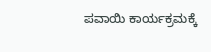ಪವಾಯಿ ಕಾರ್ಯಕ್ರಮಕ್ಕೆ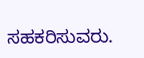ಸಹಕರಿಸುವರು.